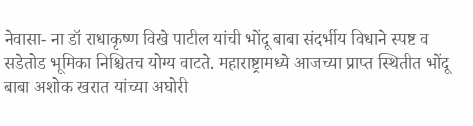नेवासा- ना डॉ राधाकृष्ण विखे पाटील यांची भोंदू बाबा संदर्भीय विधाने स्पष्ट व सडेतोड भूमिका निश्चितच योग्य वाटते. महाराष्ट्रामध्ये आजच्या प्राप्त स्थितीत भोंदू बाबा अशोक खरात यांच्या अघोरी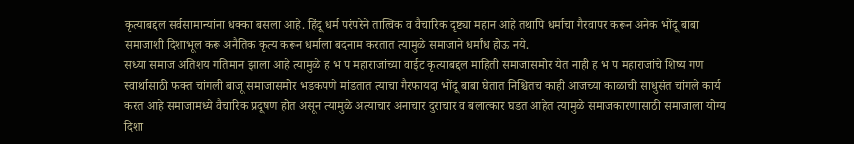कृत्याबद्दल सर्वसामान्यांना धक्का बसला आहे. हिंदू धर्म परंपरेने तात्विक व वैचारिक दृष्ट्या महान आहे तथापि धर्माचा गैरवापर करून अनेक भोंदू बाबा समाजाशी दिशाभूल करू अनैतिक कृत्य करून धर्माला बदनाम करतात त्यामुळे समाजाने धर्मांध होऊ नये.
सध्या समाज अतिशय गतिमान झाला आहे त्यामुळे ह भ प महाराजांच्या वाईट कृत्याबद्दल माहिती समाजासमोर येत नाही ह भ प महाराजांचे शिष्य गण स्वार्थासाठी फक्त चांगली बाजू समाजासमोर भडकपणे मांडतात त्याचा गैरफायदा भोंदू बाबा घेतात निश्चितच काही आजच्या काळाची साधुसंत चांगले कार्य करत आहे समाजामध्ये वैचारिक प्रदूषण होत असून त्यामुळे अत्याचार अनाचार दुराचार व बलात्कार घडत आहेत त्यामुळे समाजकारणासाठी समाजाला योग्य दिशा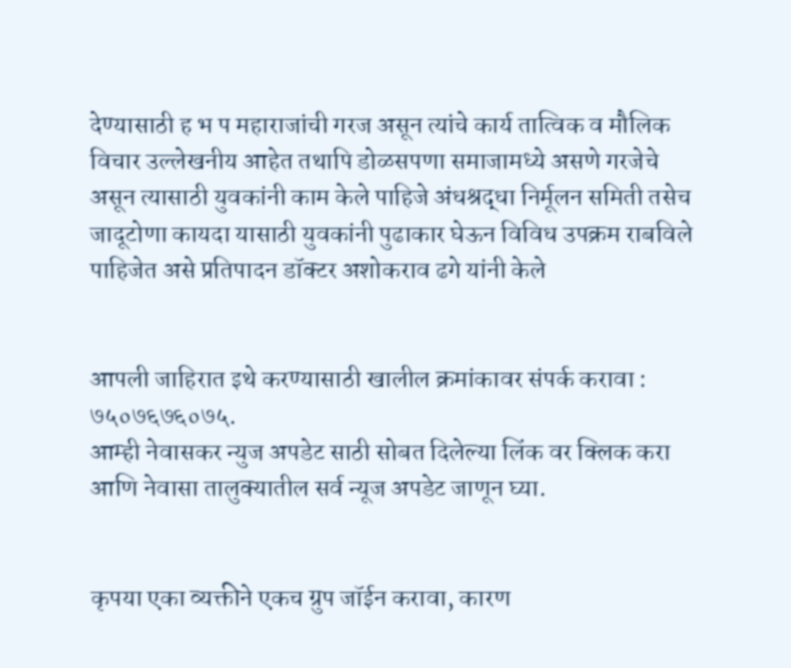देण्यासाठी ह भ प महाराजांची गरज असून त्यांचे कार्य तात्विक व मौलिक विचार उल्लेखनीय आहेत तथापि डोळसपणा समाजामध्ये असणे गरजेचे असून त्यासाठी युवकांनी काम केले पाहिजे अंधश्रद्धा निर्मूलन समिती तसेच जादूटोणा कायदा यासाठी युवकांनी पुढाकार घेऊन विविध उपक्रम राबविले पाहिजेत असे प्रतिपादन डॉक्टर अशोकराव ढगे यांनी केले


आपली जाहिरात इथे करण्यासाठी खालील क्रमांकावर संपर्क करावा :
७५०७६७६०७५.
आम्ही नेवासकर न्युज अपडेट साठी सोबत दिलेल्या लिंक वर क्लिक करा आणि नेवासा तालुक्यातील सर्व न्यूज अपडेट जाणून घ्या.


कृपया एका व्यक्तीने एकच ग्रुप जॉईन करावा, कारण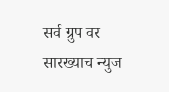सर्व ग्रुप वर सारख्याच न्युज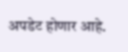अपडेट होणार आहे.